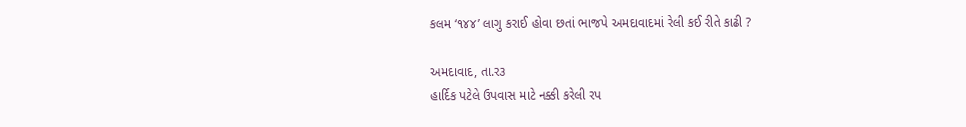કલમ ‘૧૪૪’ લાગુ કરાઈ હોવા છતાં ભાજપે અમદાવાદમાં રેલી કઈ રીતે કાઢી ?

અમદાવાદ, તા.ર૩
હાર્દિક પટેલે ઉપવાસ માટે નક્કી કરેલી રપ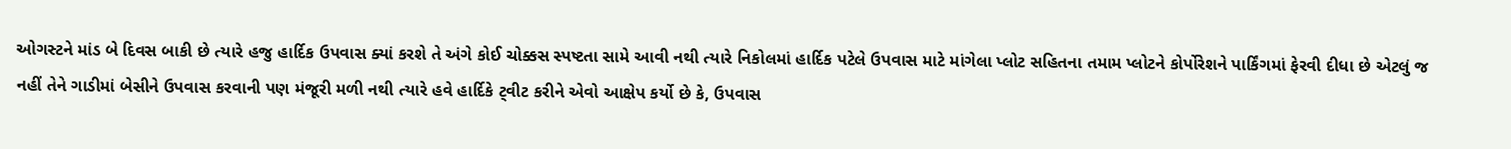ઓગસ્ટને માંડ બે દિવસ બાકી છે ત્યારે હજુ હાર્દિક ઉપવાસ ક્યાં કરશે તે અંગે કોઈ ચોક્કસ સ્પષ્ટતા સામે આવી નથી ત્યારે નિકોલમાં હાર્દિક પટેલે ઉપવાસ માટે માંગેલા પ્લોટ સહિતના તમામ પ્લોટને કોર્પોરેશને પાર્કિંગમાં ફેરવી દીધા છે એટલું જ નહીં તેને ગાડીમાં બેસીને ઉપવાસ કરવાની પણ મંજૂરી મળી નથી ત્યારે હવે હાર્દિકે ટ્‌વીટ કરીને એવો આક્ષેપ કર્યો છે કે, ઉપવાસ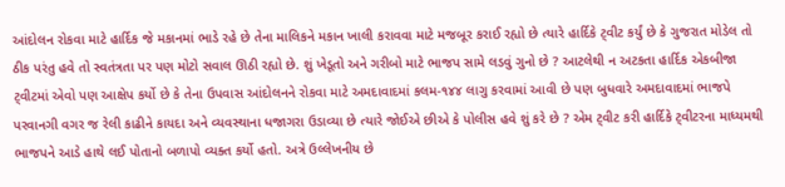આંદોલન રોકવા માટે હાર્દિક જે મકાનમાં ભાડે રહે છે તેના માલિકને મકાન ખાલી કરાવવા માટે મજબૂર કરાઈ રહ્યો છે ત્યારે હાર્દિકે ટ્‌વીટ કર્યું છે કે ગુજરાત મોડેલ તો ઠીક પરંતુ હવે તો સ્વતંત્રતા પર પણ મોટો સવાલ ઊઠી રહ્યો છે. શું ખેડૂતો અને ગરીબો માટે ભાજપ સામે લડવું ગુનો છે ? આટલેથી ન અટકતા હાર્દિક એકબીજા ટ્‌વીટમાં એવો પણ આક્ષેપ કર્યો છે કે તેના ઉપવાસ આંદોલનને રોકવા માટે અમદાવાદમાં કલમ-૧૪૪ લાગુ કરવામાં આવી છે પણ બુધવારે અમદાવાદમાં ભાજપે પરવાનગી વગર જ રેલી કાઢીને કાયદા અને વ્યવસ્થાના ધજાગરા ઉડાવ્યા છે ત્યારે જોઈએ છીએ કે પોલીસ હવે શું કરે છે ? એમ ટ્‌વીટ કરી હાર્દિકે ટ્‌વીટરના માધ્યમથી ભાજપને આડે હાથે લઈ પોતાનો બળાપો વ્યક્ત કર્યો હતો. અત્રે ઉલ્લેખનીય છે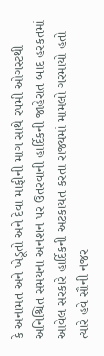કે અનામત અને ખેડૂતો અને દેવા માફીની માગ સાથે રપમી ઓગસ્ટથી અનિશ્ચિત સમયના અનશન પર ઉતરવાની હાર્દિકની જાહેરાત બાદ હરકતમાં આવેલ સરકારે હાર્દિકની અટકાયત કરતા રાજ્યમાં મામલો ગરમાયો હતો ત્યારે હવે સૌની નજર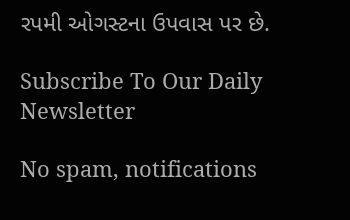રપમી ઓગસ્ટના ઉપવાસ પર છે.

Subscribe To Our Daily Newsletter

No spam, notifications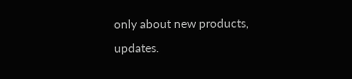only about new products, updates.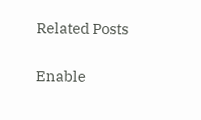Related Posts

Enable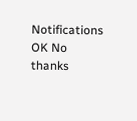Notifications OK No thanks